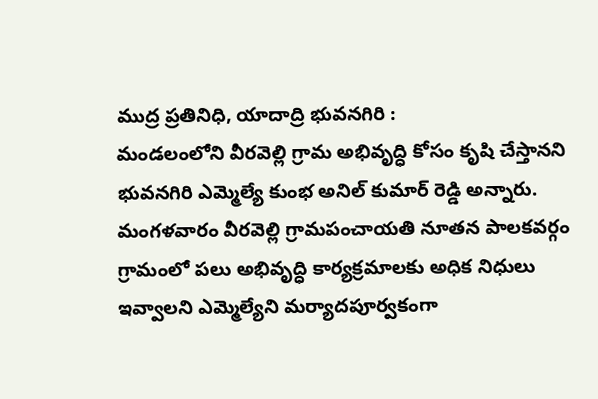ముద్ర ప్రతినిధి, యాదాద్రి భువనగిరి :
మండలంలోని వీరవెల్లి గ్రామ అభివృద్ధి కోసం కృషి చేస్తానని భువనగిరి ఎమ్మెల్యే కుంభ అనిల్ కుమార్ రెడ్డి అన్నారు. మంగళవారం వీరవెల్లి గ్రామపంచాయతి నూతన పాలకవర్గం గ్రామంలో పలు అభివృద్ధి కార్యక్రమాలకు అధిక నిధులు ఇవ్వాలని ఎమ్మెల్యేని మర్యాదపూర్వకంగా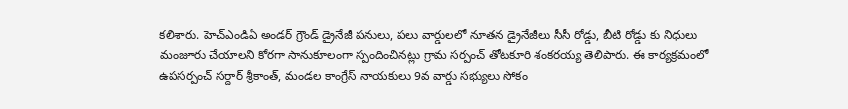కలిశారు. హెచ్ఎండిఏ అండర్ గ్రౌండ్ డ్రైనేజీ పనులు, పలు వార్డులలో నూతన డ్రైనేజీలు సీసీ రోడ్డు, బీటి రోడ్డు కు నిధులు మంజూరు చేయాలని కోరగా సానుకూలంగా స్పందించినట్లు గ్రామ సర్పంచ్ తోటకూరి శంకరయ్య తెలిపారు. ఈ కార్యక్రమంలో ఉపసర్పంచ్ సర్దార్ శ్రీకాంత్, మండల కాంగ్రేస్ నాయకులు 9వ వార్డు సభ్యులు సోకం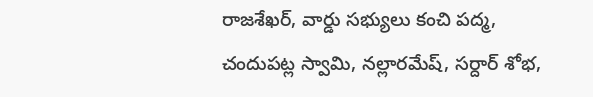రాజశేఖర్, వార్డు సభ్యులు కంచి పద్మ, చందుపట్ల స్వామి, నల్లారమేష్, సర్దార్ శోభ,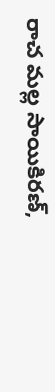రాచ మల్ల సాయికిరణ్,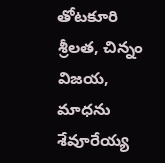తోటకూరి శ్రీలత, చిన్నం విజయ, మాధను శేవూరేయ్య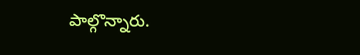పాల్గొన్నారు.